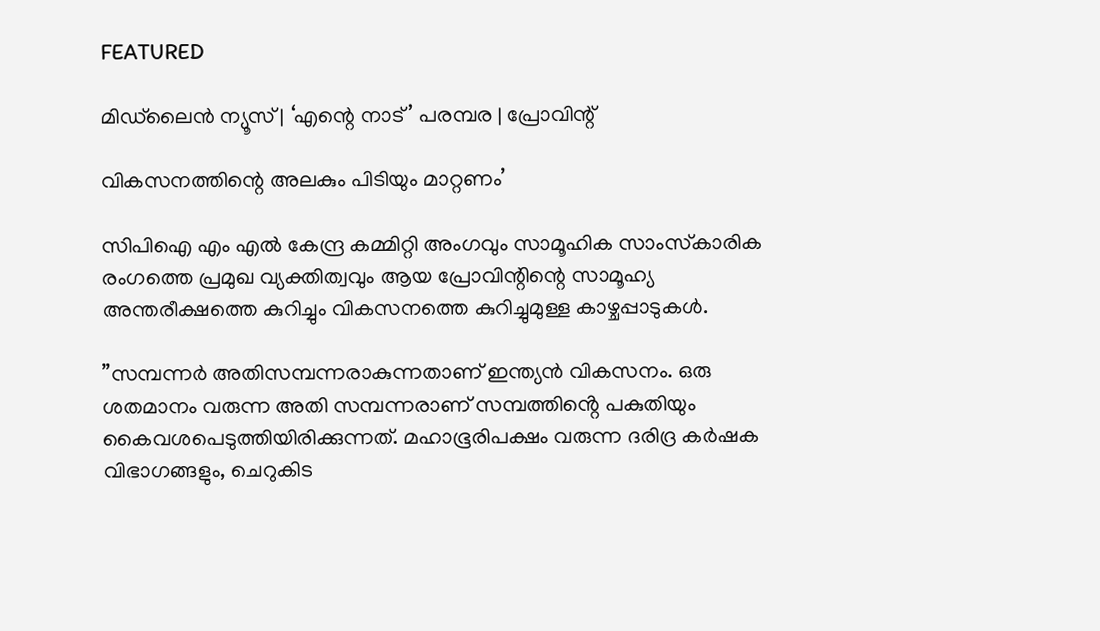FEATURED

മിഡ്‌ലൈൻ ന്യൂസ് | ‘എന്റെ നാട് ’ പരമ്പര | പ്രോവിന്റ്

വികസനത്തിന്റെ അലകും പിടിയും മാറ്റണം’

സിപിഐ എം എൽ കേന്ദ്ര കമ്മിറ്റി അംഗവും സാമൂഹിക സാംസ്‌കാരിക രംഗത്തെ പ്രമുഖ വ്യക്തിത്വവും ആയ പ്രോവിന്റിന്റെ സാമൂഹ്യ അന്തരീക്ഷത്തെ കുറിച്ചും വികസനത്തെ കുറിച്ചുമുള്ള കാഴ്ചപ്പാടുകൾ.

”സമ്പന്നർ അതിസമ്പന്നരാകുന്നതാണ് ഇന്ത്യൻ വികസനം. ഒരു ശതമാനം വരുന്ന അതി സമ്പന്നരാണ് സമ്പത്തിൻ്റെ പകുതിയും കൈവശപെടുത്തിയിരിക്കുന്നത്. മഹാഭൂരിപക്ഷം വരുന്ന ദരിദ്ര കർഷക വിഭാഗങ്ങളും, ചെറുകിട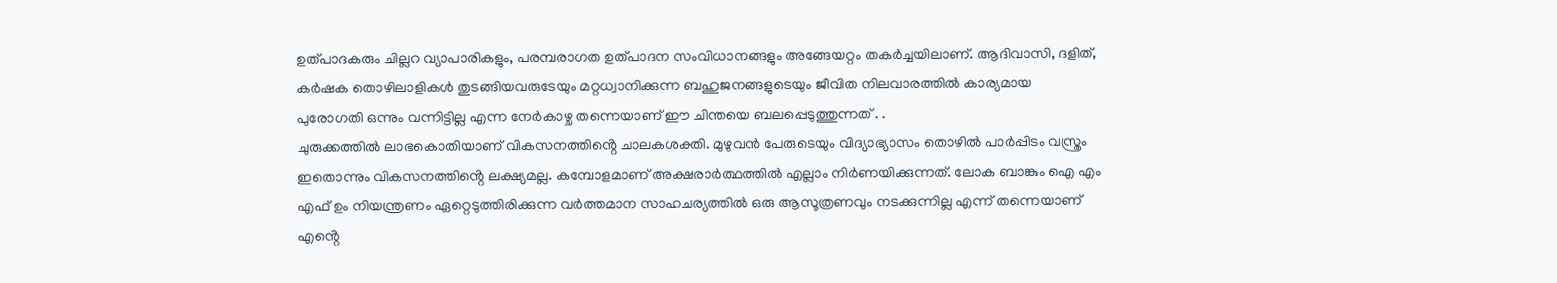ഉത്പാദകരും ചില്ലറ വ്യാപാരികളും, പരമ്പരാഗത ഉത്പാദന സംവിധാനങ്ങളും അങ്ങേയറ്റം തകർച്ചയിലാണ്. ആദിവാസി, ദളിത്, കർഷക തൊഴിലാളികൾ തുടങ്ങിയവരുടേയും മറ്റധ്വാനിക്കുന്ന ബഹുജനങ്ങളുടെയും ജീവിത നിലവാരത്തിൽ കാര്യമായ പുരോഗതി ഒന്നും വന്നിട്ടില്ല എന്ന നേർകാഴ്ച തന്നെയാണ് ഈ ചിന്തയെ ബലപ്പെടുത്തുന്നത് . .
ചുരുക്കത്തിൽ ലാഭകൊതിയാണ് വികസനത്തിൻ്റെ ചാലകശക്തി. മുഴുവൻ പേരുടെയും വിദ്യാഭ്യാസം തൊഴിൽ പാർപ്പിടം വസ്ത്രം ഇതൊന്നും വികസനത്തിൻ്റെ ലക്ഷ്യമല്ല. കമ്പോളമാണ് അക്ഷരാർത്ഥത്തിൽ എല്ലാം നിർണയിക്കുന്നത്. ലോക ബാങ്കും ഐ എം എഫ് ഉം നിയന്ത്രണം ഏറ്റെടുത്തിരിക്കുന്ന വർത്തമാന സാഹചര്യത്തിൽ ഒരു ആസൂത്രണവും നടക്കുന്നില്ല എന്ന് തന്നെയാണ് എൻ്റെ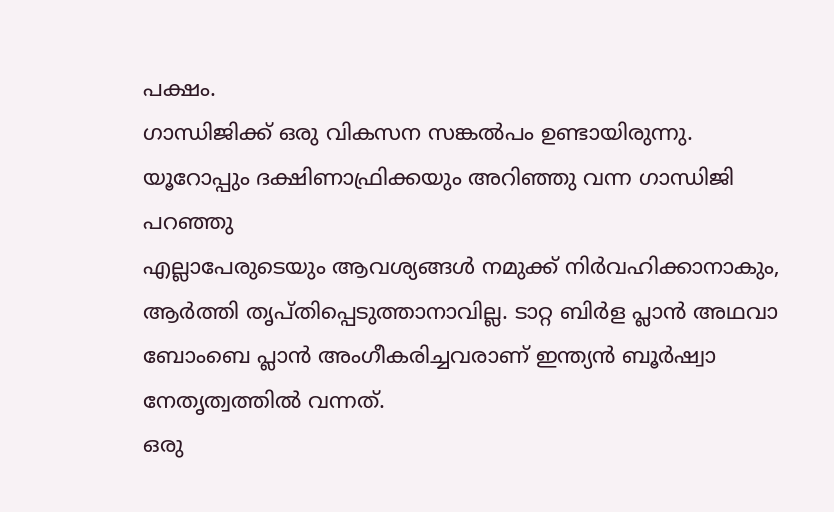പക്ഷം.
ഗാന്ധിജിക്ക് ഒരു വികസന സങ്കൽപം ഉണ്ടായിരുന്നു. യൂറോപ്പും ദക്ഷിണാഫ്രിക്കയും അറിഞ്ഞു വന്ന ഗാന്ധിജി പറഞ്ഞു
എല്ലാപേരുടെയും ആവശ്യങ്ങൾ നമുക്ക് നിർവഹിക്കാനാകും, ആർത്തി തൃപ്തിപ്പെടുത്താനാവില്ല. ടാറ്റ ബിർള പ്ലാൻ അഥവാ ബോംബെ പ്ലാൻ അംഗീകരിച്ചവരാണ് ഇന്ത്യൻ ബൂർഷ്വാ നേതൃത്വത്തിൽ വന്നത്.
ഒരു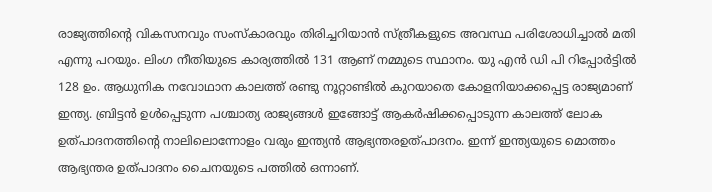രാജ്യത്തിൻ്റെ വികസനവും സംസ്കാരവും തിരിച്ചറിയാൻ സ്ത്രീകളുടെ അവസ്ഥ പരിശോധിച്ചാൽ മതി എന്നു പറയും. ലിംഗ നീതിയുടെ കാര്യത്തിൽ 131 ആണ് നമ്മുടെ സ്ഥാനം. യു എൻ ഡി പി റിപ്പോർട്ടിൽ 128 ഉം. ആധുനിക നവോഥാന കാലത്ത് രണ്ടു നൂറ്റാണ്ടിൽ കുറയാതെ കോളനിയാക്കപ്പെട്ട രാജ്യമാണ് ഇന്ത്യ. ബ്രിട്ടൻ ഉൾപ്പെടുന്ന പശ്ചാത്യ രാജ്യങ്ങൾ ഇങ്ങോട്ട് ആകർഷിക്കപ്പൊടുന്ന കാലത്ത് ലോക ഉത്പാദനത്തിൻ്റെ നാലിലൊന്നോളം വരും ഇന്ത്യൻ ആഭ്യന്തരഉത്പാദനം. ഇന്ന് ഇന്ത്യയുടെ മൊത്തം ആഭ്യന്തര ഉത്പാദനം ചൈനയുടെ പത്തിൽ ഒന്നാണ്.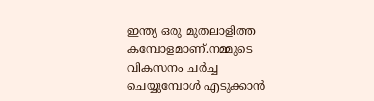ഇന്ത്യ ഒരു മുതലാളിത്ത കമ്പോളമാണ്.നമ്മുടെ വികസനം ചർച്ച ചെയ്യുമ്പോൾ എടുക്കാൻ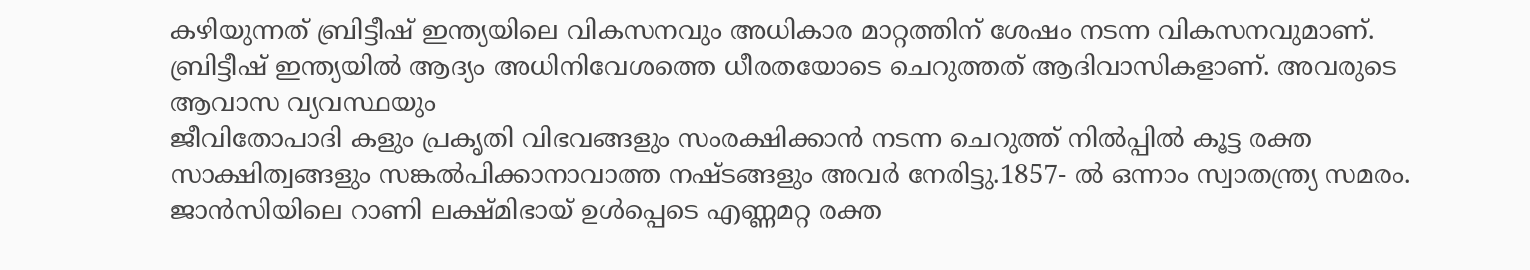കഴിയുന്നത് ബ്രിട്ടീഷ് ഇന്ത്യയിലെ വികസനവും അധികാര മാറ്റത്തിന് ശേഷം നടന്ന വികസനവുമാണ്.
ബ്രിട്ടീഷ് ഇന്ത്യയിൽ ആദ്യം അധിനിവേശത്തെ ധീരതയോടെ ചെറുത്തത് ആദിവാസികളാണ്. അവരുടെ ആവാസ വ്യവസ്ഥയും
ജീവിതോപാദി കളും പ്രകൃതി വിഭവങ്ങളും സംരക്ഷിക്കാൻ നടന്ന ചെറുത്ത് നിൽപ്പിൽ കൂട്ട രക്ത സാക്ഷിത്വങ്ങളും സങ്കൽപിക്കാനാവാത്ത നഷ്ടങ്ങളും അവർ നേരിട്ടു.1857- ൽ ഒന്നാം സ്വാതന്ത്ര്യ സമരം. ജാൻസിയിലെ റാണി ലക്ഷ്മിഭായ് ഉൾപ്പെടെ എണ്ണമറ്റ രക്ത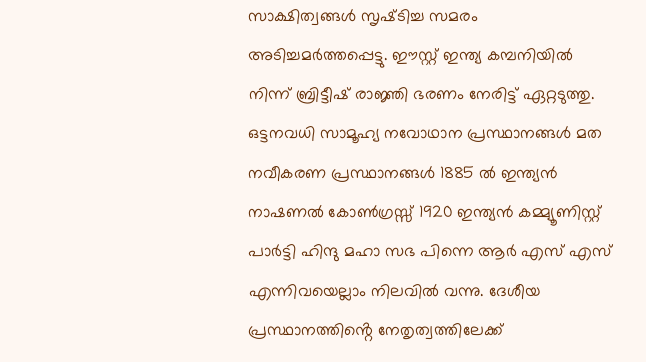സാക്ഷിത്വങ്ങൾ സൃഷ്‌ടിച്ച സമരം അടിച്ചമർത്തപ്പെട്ടു. ഈസ്റ്റ് ഇന്ത്യ കമ്പനിയിൽ നിന്ന് ബ്രിട്ടീഷ് രാജ്ഞി ഭരണം നേരിട്ട് ഏറ്റടുത്തു.
ഒട്ടനവധി സാമൂഹ്യ നവോഥാന പ്രസ്ഥാനങ്ങൾ മത നവീകരണ പ്രസ്ഥാനങ്ങൾ 1885 ൽ ഇന്ത്യൻ നാഷണൽ കോൺഗ്രസ്സ് 1920 ഇന്ത്യൻ കമ്മ്യൂണിസ്റ്റ്‌ പാർട്ടി ഹിന്ദു മഹാ സഭ പിന്നെ ആർ എസ് എസ് എന്നിവയെല്ലാം നിലവിൽ വന്നു. ദേശീയ പ്രസ്ഥാനത്തിൻ്റെ നേതൃത്വത്തിലേക്ക്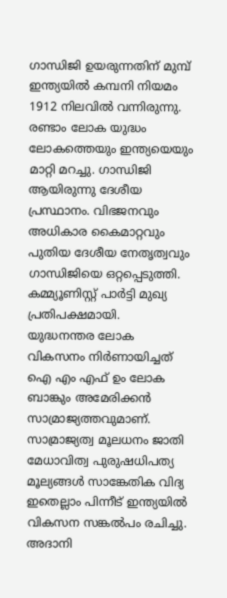ഗാന്ധിജി ഉയരുന്നതിന് മുമ്പ് ഇന്ത്യയിൽ കമ്പനി നിയമം 1912 നിലവിൽ വന്നിരുന്നു.
രണ്ടാം ലോക യുദ്ധം ലോകത്തെയും ഇന്ത്യയെയും മാറ്റി മറച്ചു. ഗാന്ധിജി ആയിരുന്നു ദേശീയ പ്രസ്ഥാനം. വിഭജനവും അധികാര കൈമാറ്റവും പുതിയ ദേശീയ നേതൃത്വവും ഗാന്ധിജിയെ ഒറ്റപ്പെടുത്തി. കമ്മ്യൂണിസ്റ്റ് പാർട്ടി മുഖ്യ പ്രതിപക്ഷമായി.
യുദ്ധനന്തര ലോക വികസനം നിർണായിച്ചത് ഐ എം എഫ് ഉം ലോക ബാങ്കും അമേരിക്കൻ സാമ്രാജ്യത്തവുമാണ്.
സാമ്രാജ്യത്വ മൂലധനം ജാതി മേധാവിത്വ പുരുഷധിപത്യ മൂല്യങ്ങൾ സാങ്കേതിക വിദ്യ ഇതെല്ലാം പിന്നീട് ഇന്ത്യയിൽ വികസന സങ്കൽപം രചിച്ചു.
അദാനി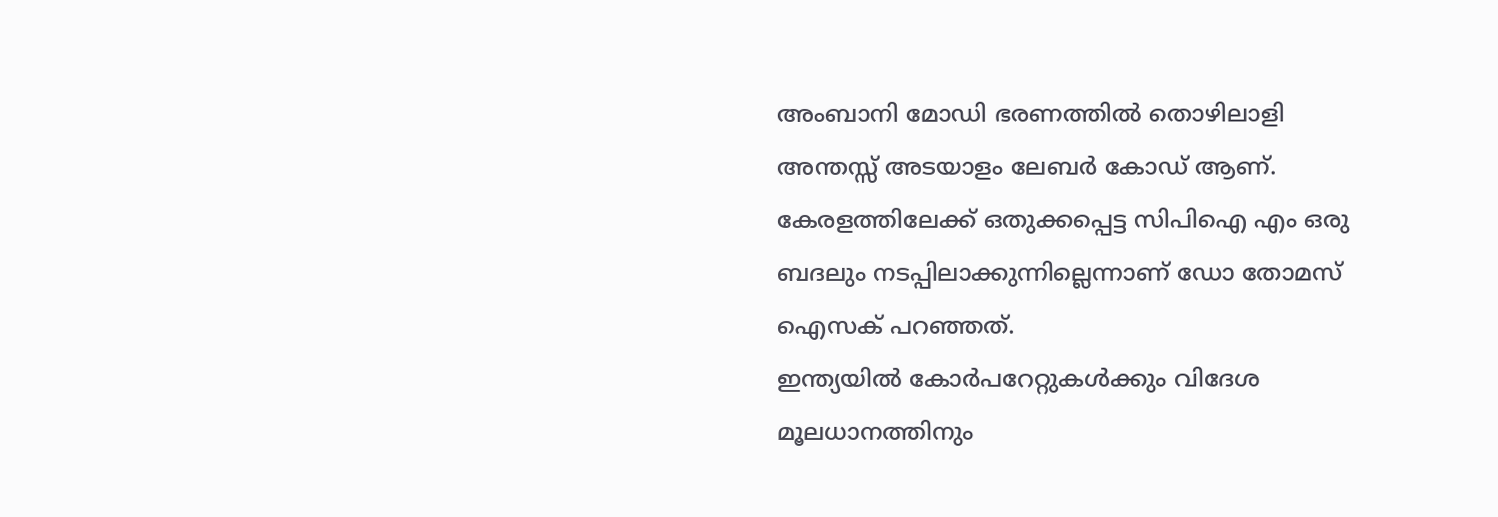അംബാനി മോഡി ഭരണത്തിൽ തൊഴിലാളി അന്തസ്സ് അടയാളം ലേബർ കോഡ് ആണ്. കേരളത്തിലേക്ക് ഒതുക്കപ്പെട്ട സിപിഐ എം ഒരു ബദലും നടപ്പിലാക്കുന്നില്ലെന്നാണ് ഡോ തോമസ് ഐസക് പറഞ്ഞത്.
ഇന്ത്യയിൽ കോർപറേറ്റുകൾക്കും വിദേശ മൂലധാനത്തിനും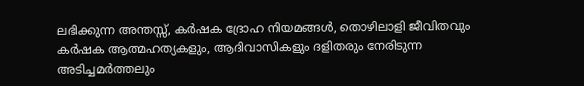ലഭിക്കുന്ന അന്തസ്സ്, കർഷക ദ്രോഹ നിയമങ്ങൾ, തൊഴിലാളി ജീവിതവും കർഷക ആത്മഹത്യകളും, ആദിവാസികളും ദളിതരും നേരിടുന്ന അടിച്ചമർത്തലും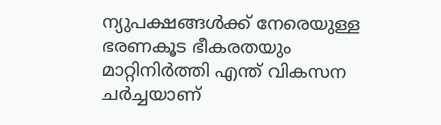ന്യുപക്ഷങ്ങൾക്ക് നേരെയുള്ള ഭരണകൂട ഭീകരതയും മാറ്റിനിർത്തി എന്ത് വികസന ചർച്ചയാണ്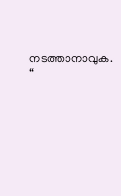നടത്താനാവുക. “